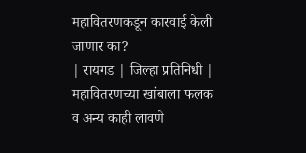महावितरणकडून कारवाई केली जाणार का?
| रायगड | जिल्हा प्रतिनिधी |
महावितरणच्या खांबाला फलक व अन्य काही लावणे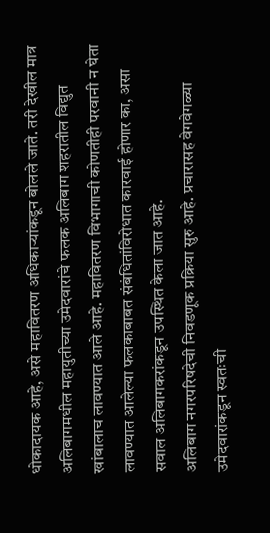धोकादायक आहे, असे महावितरण अधिकाऱ्यांकडून बोलले जाते. तरी देखील मात्र अलिबागमधील महायुतीच्या उमेदवारांचे फलक अलिबाग शहरातील विद्युत खांबालाच लावण्यात आले आहे. महावितरण विभागाची कोणतीही परवानी न घेता लावण्यात आलेल्या फलकाबाबत संबंधितांविरोधात कारवाई होणार का, असा सवाल अलिबागकरांकडून उपस्थित केला जात आहे.
अलिबाग नगरपरिषदेची निवडणूक प्रक्रिया सुरु आहे. प्रचारासह वेगवेगळ्या उमेदवारांकडून स्वतःची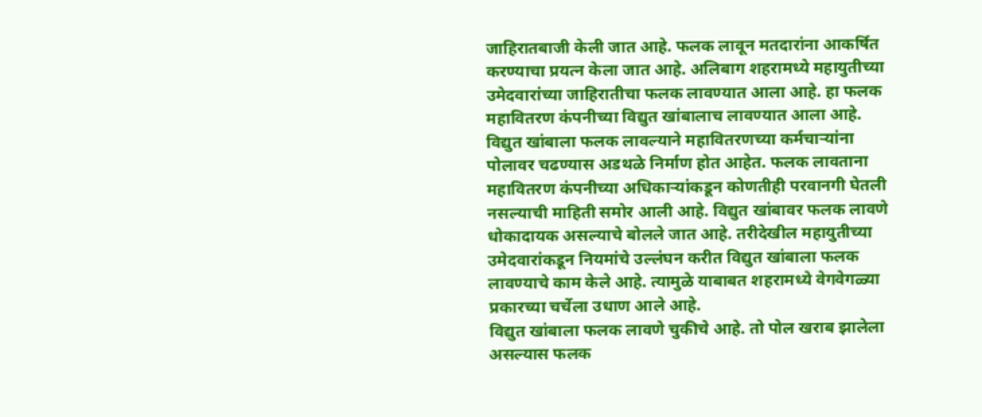जाहिरातबाजी केली जात आहे. फलक लावून मतदारांना आकर्षित करण्याचा प्रयत्न केला जात आहे. अलिबाग शहरामध्ये महायुतीच्या उमेदवारांच्या जाहिरातीचा फलक लावण्यात आला आहे. हा फलक महावितरण कंपनीच्या विद्युत खांबालाच लावण्यात आला आहे. विद्युत खांबाला फलक लावल्याने महावितरणच्या कर्मचाऱ्यांना पोलावर चढण्यास अडथळे निर्माण होत आहेत. फलक लावताना महावितरण कंपनीच्या अधिकाऱ्यांकडून कोणतीही परवानगी घेतली नसल्याची माहिती समोर आली आहे. विद्युत खांबावर फलक लावणे धोकादायक असल्याचे बोलले जात आहे. तरीदेखील महायुतीच्या उमेदवारांकडून नियमांचे उल्लंघन करीत विद्युत खांबाला फलक लावण्याचे काम केले आहे. त्यामुळे याबाबत शहरामध्ये वेगवेगळ्या प्रकारच्या चर्चेला उधाण आले आहे.
विद्युत खांबाला फलक लावणे चुकीचे आहे. तो पोल खराब झालेला असल्यास फलक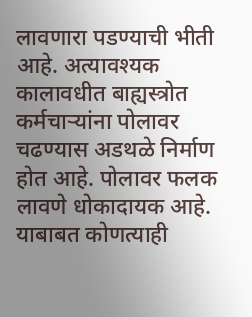लावणारा पडण्याची भीती आहे. अत्यावश्यक कालावधीत बाह्यस्त्रोत कर्मचाऱ्यांना पोलावर चढण्यास अडथळे निर्माण होत आहे. पोलावर फलक लावणे धोकादायक आहे. याबाबत कोणत्याही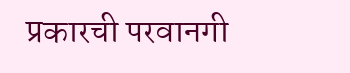प्रकारची परवानगी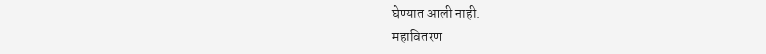घेण्यात आली नाही.
महावितरण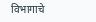विभागाचे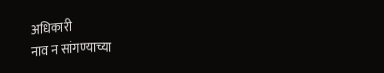अधिकारी
नाव न सांगण्याच्या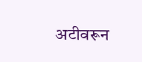अटीवरून